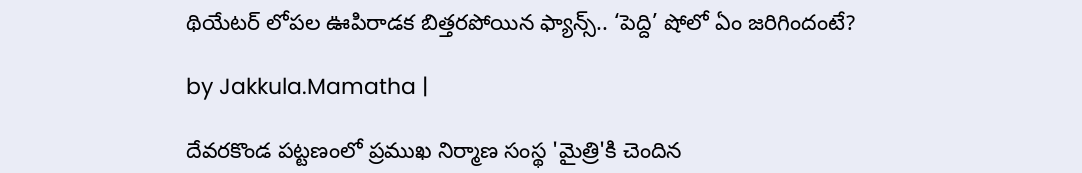థియేటర్ లోపల ఊపిరాడక బిత్తరపోయిన ఫ్యాన్స్.. ‘పెద్ది’ షోలో ఏం జరిగిందంటే?

by Jakkula.Mamatha |

దేవరకొండ పట్టణంలో ప్రముఖ నిర్మాణ సంస్థ 'మైత్రి'కి చెందిన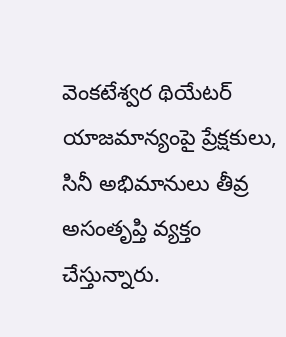వెంకటేశ్వర థియేటర్ యాజమాన్యంపై ప్రేక్షకులు, సినీ అభిమానులు తీవ్ర అసంతృప్తి వ్యక్తం చేస్తున్నారు.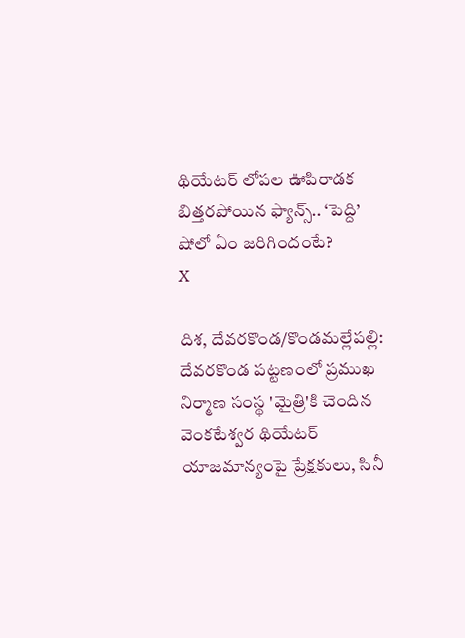థియేటర్ లోపల ఊపిరాడక బిత్తరపోయిన ఫ్యాన్స్.. ‘పెద్ది’ షోలో ఏం జరిగిందంటే?
X

దిశ, దేవరకొండ/కొండమల్లేపల్లి: దేవరకొండ పట్టణంలో ప్రముఖ నిర్మాణ సంస్థ 'మైత్రి'కి చెందిన వెంకటేశ్వర థియేటర్ యాజమాన్యంపై ప్రేక్షకులు, సినీ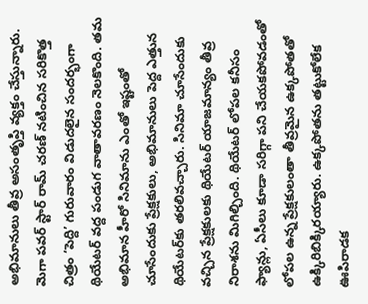అభిమానులు తీవ్ర అసంతృప్తి వ్యక్తం చేస్తున్నారు. మెగా పవర్ స్టార్ రామ్ చరణ్ నటించిన సరికొత్త చిత్రం ‘పెద్ది’ గురువారం విడుదలైన సందర్భంగా థియేటర్ వద్ద పండుగ వాతావరణం నెలకొంది. తమ అభిమాన హీరో సినిమాను ఎంతో ఇష్టంతో చూసేందుకు ప్రేక్షకులు, అభిమానులు పెద్ద ఎత్తున థియేటర్‌కు తరలివచ్చారు. సినిమా చూసేందుకు వచ్చిన ప్రేక్షకులకు థియేటర్ యాజమాన్యం తీవ్ర నిరాశను మిగిల్చింది. థియేటర్ లోపల కనీసం ఫ్యాన్లు, ఏసీలు కూడా సరిగ్గా పని చేయకపోవడంతో లోపల ఉన్న ప్రేక్షకులంతా తీవ్రమైన ఉక్కపోతతో ఉక్కిరిబిక్కిరయ్యారు. ఉక్కపోతను తట్టుకోలేక ఊపిరాడక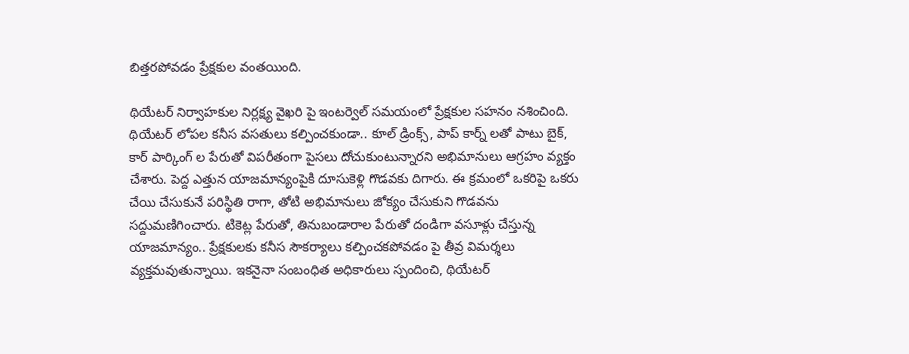బిత్తరపోవడం ప్రేక్షకుల వంతయింది.

థియేటర్ నిర్వాహకుల నిర్లక్ష్య వైఖరి పై ఇంటర్వెల్ సమయంలో ప్రేక్షకుల సహనం నశించింది. థియేటర్ లోపల కనీస వసతులు కల్పించకుండా.. కూల్ డ్రింక్స్, పాప్ కార్న్ లతో పాటు బైక్, కార్ పార్కింగ్ ల పేరుతో విపరీతంగా పైసలు దోచుకుంటున్నారని అభిమానులు ఆగ్రహం వ్యక్తం చేశారు. పెద్ద ఎత్తున యాజమాన్యంపైకి దూసుకెళ్లి గొడవకు దిగారు. ఈ క్రమంలో ఒకరిపై ఒకరు చేయి చేసుకునే పరిస్థితి రాగా, తోటి అభిమానులు జోక్యం చేసుకుని గొడవను సద్దుమణిగించారు. టికెట్ల పేరుతో, తినుబండారాల పేరుతో దండిగా వసూళ్లు చేస్తున్న యాజమాన్యం.. ప్రేక్షకులకు కనీస సౌకర్యాలు కల్పించకపోవడం పై తీవ్ర విమర్శలు వ్యక్తమవుతున్నాయి. ఇకనైనా సంబంధిత అధికారులు స్పందించి, థియేటర్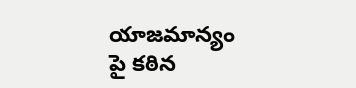యాజమాన్యం పై కఠిన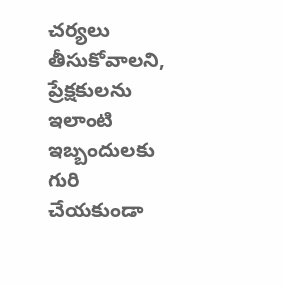చర్యలు తీసుకోవాలని, ప్రేక్షకులను ఇలాంటి ఇబ్బందులకు గురి చేయకుండా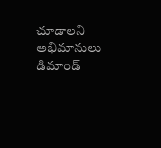చూడాలని అభిమానులు డిమాండ్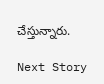చేస్తున్నారు.

Next Story